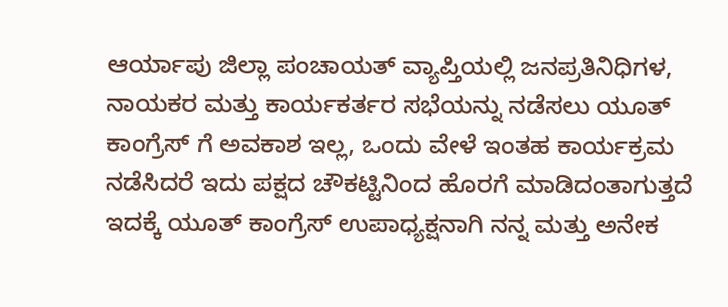ಆರ್ಯಾಪು ಜಿಲ್ಲಾ ಪಂಚಾಯತ್ ವ್ಯಾಪ್ತಿಯಲ್ಲಿ ಜನಪ್ರತಿನಿಧಿಗಳ, ನಾಯಕರ ಮತ್ತು ಕಾರ್ಯಕರ್ತರ ಸಭೆಯನ್ನು ನಡೆಸಲು ಯೂತ್ ಕಾಂಗ್ರೆಸ್ ಗೆ ಅವಕಾಶ ಇಲ್ಲ, ಒಂದು ವೇಳೆ ಇಂತಹ ಕಾರ್ಯಕ್ರಮ ನಡೆಸಿದರೆ ಇದು ಪಕ್ಷದ ಚೌಕಟ್ಟಿನಿಂದ ಹೊರಗೆ ಮಾಡಿದಂತಾಗುತ್ತದೆ ಇದಕ್ಕೆ ಯೂತ್ ಕಾಂಗ್ರೆಸ್ ಉಪಾಧ್ಯಕ್ಷನಾಗಿ ನನ್ನ ಮತ್ತು ಅನೇಕ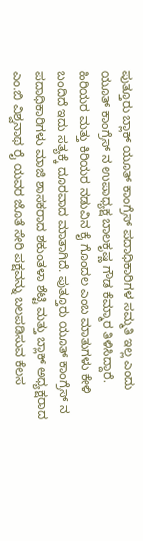ಪುತ್ತೂರು ಬ್ಲಾಕ್ ಯೂತ್ ಕಾಂಗ್ರೆಸ್ ಪದಾಧಿಕಾರಿಗಳ ಸಮ್ಮತಿ ಇಲ್ಲ ಎಂದು ಯೂತ್ ಕಾಂಗ್ರೆಸ್ ನ ಉಪಾಧ್ಯಕ್ಷ ಬಾಲಕೃಷ್ಣ ಗೌಡ ಕೆಮ್ಮಾರ ತಿಳಿಸಿದ್ದಾರೆ.
ಹಿರಿಯರ ಮತ್ತು ಕಿರಿಯರ ನಡುವಿನ ಕೈ ಗೊಂದಲ ಎಂಬ ಮಾತುಗಳು ಕೇಳಿ ಬಂದಿದೆ ಇದು ಸತ್ಯಕ್ಕೆ ದೂರವಾದ ಮಾತಾಗಿದೆ. ಪುತ್ತೂರು ಯೂತ್ ಕಾಂಗ್ರೆಸ್ ನ ಪದಾಧಿಕಾರಿಗಳು ಮಾಜಿ ಶಾಸಕರಾದ ಶಕುಂತಳಾ ಶೆಟ್ಟಿ ಮತ್ತು ಬ್ಲಾಕ್ ಅಧ್ಯಕ್ಷರಾದ ಎಂ.ಬಿ ವಿಶ್ವನಾಥ ರೈ ಯವರ ಜೊತೆ ಸೇರಿ ಪಕ್ಷವನ್ನು ಬಲಪಡಿಸುವ ಕೆಲಸ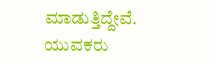ಮಾಡುತ್ತಿದ್ದೇವೆ. ಯುವಕರು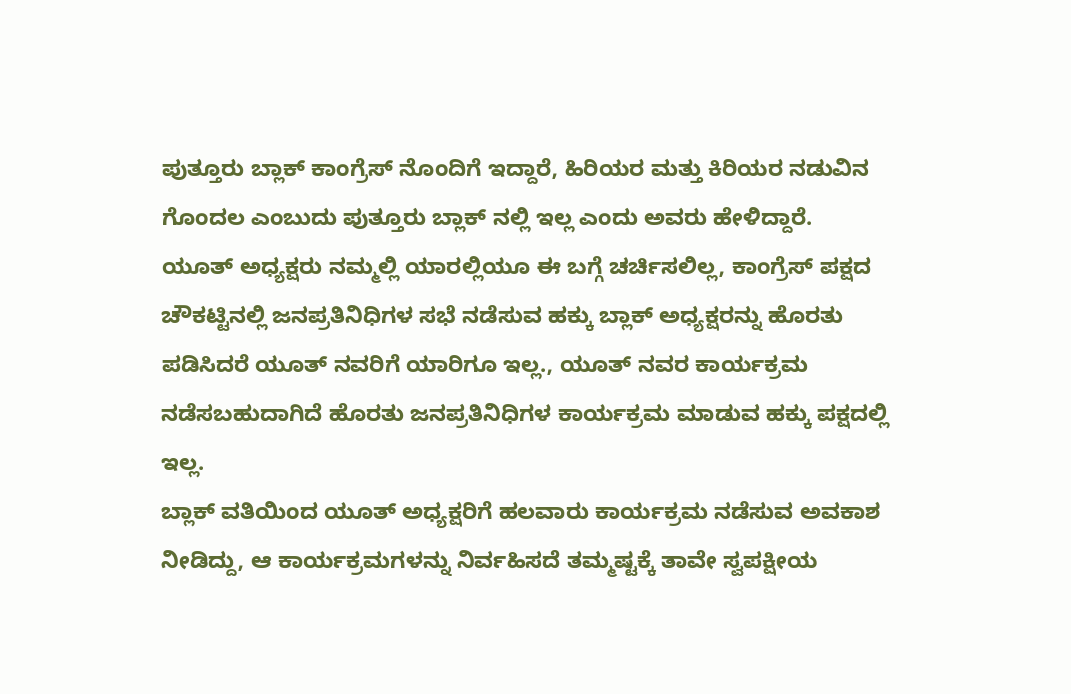ಪುತ್ತೂರು ಬ್ಲಾಕ್ ಕಾಂಗ್ರೆಸ್ ನೊಂದಿಗೆ ಇದ್ದಾರೆ, ಹಿರಿಯರ ಮತ್ತು ಕಿರಿಯರ ನಡುವಿನ ಗೊಂದಲ ಎಂಬುದು ಪುತ್ತೂರು ಬ್ಲಾಕ್ ನಲ್ಲಿ ಇಲ್ಲ ಎಂದು ಅವರು ಹೇಳಿದ್ದಾರೆ.
ಯೂತ್ ಅಧ್ಯಕ್ಷರು ನಮ್ಮಲ್ಲಿ ಯಾರಲ್ಲಿಯೂ ಈ ಬಗ್ಗೆ ಚರ್ಚಿಸಲಿಲ್ಲ, ಕಾಂಗ್ರೆಸ್ ಪಕ್ಷದ ಚೌಕಟ್ಟಿನಲ್ಲಿ ಜನಪ್ರತಿನಿಧಿಗಳ ಸಭೆ ನಡೆಸುವ ಹಕ್ಕು ಬ್ಲಾಕ್ ಅಧ್ಯಕ್ಷರನ್ನು ಹೊರತು ಪಡಿಸಿದರೆ ಯೂತ್ ನವರಿಗೆ ಯಾರಿಗೂ ಇಲ್ಲ., ಯೂತ್ ನವರ ಕಾರ್ಯಕ್ರಮ ನಡೆಸಬಹುದಾಗಿದೆ ಹೊರತು ಜನಪ್ರತಿನಿಧಿಗಳ ಕಾರ್ಯಕ್ರಮ ಮಾಡುವ ಹಕ್ಕು ಪಕ್ಷದಲ್ಲಿ ಇಲ್ಲ.
ಬ್ಲಾಕ್ ವತಿಯಿಂದ ಯೂತ್ ಅಧ್ಯಕ್ಷರಿಗೆ ಹಲವಾರು ಕಾರ್ಯಕ್ರಮ ನಡೆಸುವ ಅವಕಾಶ ನೀಡಿದ್ದು, ಆ ಕಾರ್ಯಕ್ರಮಗಳನ್ನು ನಿರ್ವಹಿಸದೆ ತಮ್ಮಷ್ಟಕ್ಕೆ ತಾವೇ ಸ್ವಪಕ್ಷೀಯ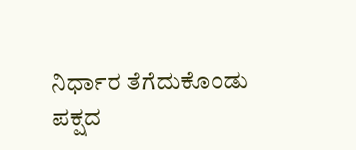ನಿರ್ಧಾರ ತೆಗೆದುಕೊಂಡು ಪಕ್ಷದ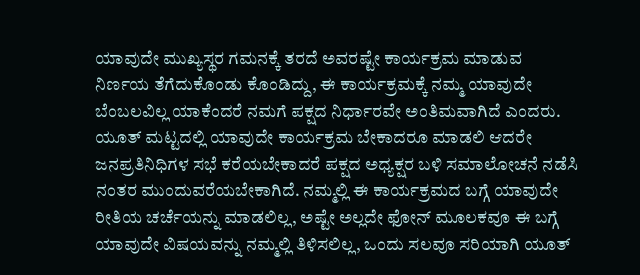ಯಾವುದೇ ಮುಖ್ಯಸ್ಥರ ಗಮನಕ್ಕೆ ತರದೆ ಅವರಷ್ಟೇ ಕಾರ್ಯಕ್ರಮ ಮಾಡುವ ನಿರ್ಣಯ ತೆಗೆದುಕೊಂಡು ಕೊಂಡಿದ್ದು, ಈ ಕಾರ್ಯಕ್ರಮಕ್ಕೆ ನಮ್ಮ ಯಾವುದೇ ಬೆಂಬಲವಿಲ್ಲ ಯಾಕೆಂದರೆ ನಮಗೆ ಪಕ್ಷದ ನಿರ್ಧಾರವೇ ಅಂತಿಮವಾಗಿದೆ ಎಂದರು.
ಯೂತ್ ಮಟ್ಟದಲ್ಲಿ ಯಾವುದೇ ಕಾರ್ಯಕ್ರಮ ಬೇಕಾದರೂ ಮಾಡಲಿ ಆದರೇ ಜನಪ್ರತಿನಿಧಿಗಳ ಸಭೆ ಕರೆಯಬೇಕಾದರೆ ಪಕ್ಷದ ಅಧ್ಯಕ್ಷರ ಬಳಿ ಸಮಾಲೋಚನೆ ನಡೆಸಿ ನಂತರ ಮುಂದುವರೆಯಬೇಕಾಗಿದೆ. ನಮ್ಮಲ್ಲಿ ಈ ಕಾರ್ಯಕ್ರಮದ ಬಗ್ಗೆ ಯಾವುದೇ ರೀತಿಯ ಚರ್ಚೆಯನ್ನು ಮಾಡಲಿಲ್ಲ, ಅಷ್ಟೇ ಅಲ್ಲದೇ ಫೋನ್ ಮೂಲಕವೂ ಈ ಬಗ್ಗೆ ಯಾವುದೇ ವಿಷಯವನ್ನು ನಮ್ಮಲ್ಲಿ ತಿಳಿಸಲಿಲ್ಲ, ಒಂದು ಸಲವೂ ಸರಿಯಾಗಿ ಯೂತ್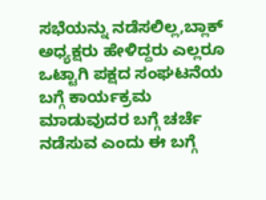ಸಭೆಯನ್ನು ನಡೆಸಲಿಲ್ಲ,ಬ್ಲಾಕ್ ಅಧ್ಯಕ್ಷರು ಹೇಳಿದ್ದರು ಎಲ್ಲರೂ ಒಟ್ಟಾಗಿ ಪಕ್ಷದ ಸಂಘಟನೆಯ ಬಗ್ಗೆ ಕಾರ್ಯಕ್ರಮ ಮಾಡುವುದರ ಬಗ್ಗೆ ಚರ್ಚೆ ನಡೆಸುವ ಎಂದು ಈ ಬಗ್ಗೆ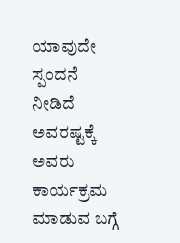ಯಾವುದೇ ಸ್ಪಂದನೆ ನೀಡಿದೆ ಅವರಷ್ಟಕ್ಕೆ ಅವರು ಕಾರ್ಯಕ್ರಮ ಮಾಡುವ ಬಗ್ಗೆ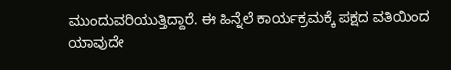ಮುಂದುವರಿಯುತ್ತಿದ್ದಾರೆ. ಈ ಹಿನ್ನೆಲೆ ಕಾರ್ಯಕ್ರಮಕ್ಕೆ ಪಕ್ಷದ ವತಿಯಿಂದ ಯಾವುದೇ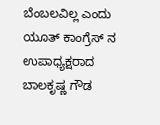ಬೆಂಬಲವಿಲ್ಲ ಎಂದು ಯೂತ್ ಕಾಂಗ್ರೆಸ್ ನ ಉಪಾಧ್ಯಕ್ಷರಾದ ಬಾಲಕೃಷ್ಣ ಗೌಡ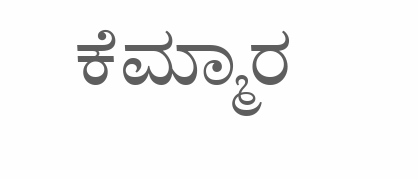ಕೆಮ್ಮಾರ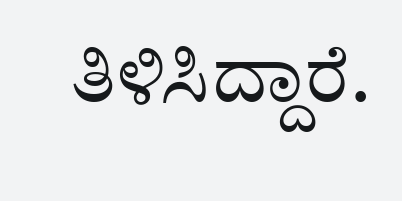ತಿಳಿಸಿದ್ದಾರೆ.